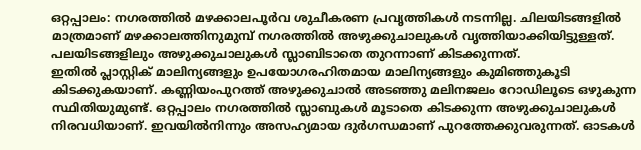ഒറ്റപ്പാലം: നഗരത്തിൽ മഴക്കാലപൂർവ ശുചീകരണ പ്രവൃത്തികൾ നടന്നില്ല. ചിലയിടങ്ങളിൽ മാത്രമാണ് മഴക്കാലത്തിനുമുമ്പ് നഗരത്തിൽ അഴുക്കുചാലുകൾ വൃത്തിയാക്കിയിട്ടുള്ളത്. പലയിടങ്ങളിലും അഴുക്കുചാലുകൾ സ്ലാബിടാതെ തുറന്നാണ് കിടക്കുന്നത്.
ഇതിൽ പ്ലാസ്റ്റിക് മാലിന്യങ്ങളും ഉപയോഗരഹിതമായ മാലിന്യങ്ങളും കുമിഞ്ഞുകൂടി കിടക്കുകയാണ്. കണ്ണിയംപുറത്ത് അഴുക്കുചാൽ അടഞ്ഞു മലിനജലം റോഡിലൂടെ ഒഴുകുന്ന സ്ഥിതിയുമുണ്ട്. ഒറ്റപ്പാലം നഗരത്തിൽ സ്ലാബുകൾ മൂടാതെ കിടക്കുന്ന അഴുക്കുചാലുകൾ നിരവധിയാണ്. ഇവയിൽനിന്നും അസഹ്യമായ ദുർഗന്ധമാണ് പുറത്തേക്കുവരുന്നത്. ഓടകൾ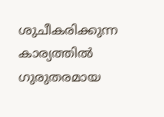ശുചീകരിക്കുന്ന കാര്യത്തിൽ ഗുരുതരമായ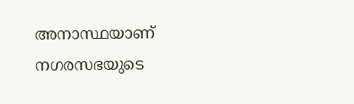അനാസ്ഥയാണ് നഗരസഭയുടെ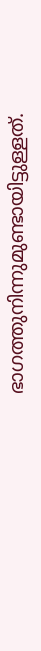ഭാഗത്തുനിന്നുമുണ്ടായിട്ടുള്ളത്.